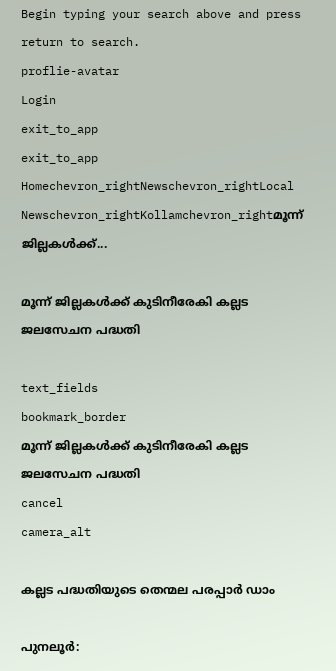Begin typing your search above and press return to search.
proflie-avatar
Login
exit_to_app
exit_to_app
Homechevron_rightNewschevron_rightLocal Newschevron_rightKollamchevron_rightമൂന്ന് ജില്ലകൾക്ക്...

മൂന്ന് ജില്ലകൾക്ക് കുടിനീരേകി കല്ലട ജലസേചന പദ്ധതി

text_fields
bookmark_border
മൂന്ന് ജില്ലകൾക്ക് കുടിനീരേകി കല്ലട ജലസേചന പദ്ധതി
cancel
camera_alt

കല്ലട പദ്ധതിയുടെ തെന്മല പരപ്പാർ ഡാം

പുനലൂർ: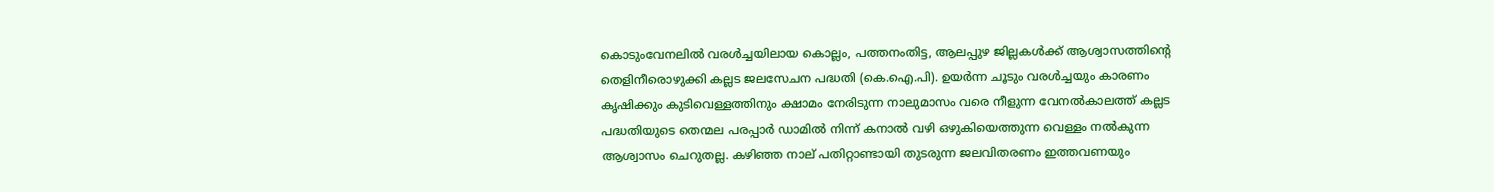കൊടുംവേനലിൽ വരൾച്ചയിലായ കൊല്ലം, പത്തനംതിട്ട, ആലപ്പുഴ ജില്ലകൾക്ക് ആശ്വാസത്തിന്‍റെ തെളിനീരൊഴുക്കി കല്ലട ജലസേചന പദ്ധതി (കെ.ഐ.പി). ഉയർന്ന ചൂടും വരൾച്ചയും കാരണം കൃഷിക്കും കുടിവെള്ളത്തിനും ക്ഷാമം നേരിടുന്ന നാലുമാസം വരെ നീളുന്ന വേനൽകാലത്ത് കല്ലട പദ്ധതിയുടെ തെന്മല പരപ്പാർ ഡാമിൽ നിന്ന് കനാൽ വഴി ഒഴുകിയെത്തുന്ന വെള്ളം നൽകുന്ന ആശ്വാസം ചെറുതല്ല. കഴിഞ്ഞ നാല് പതിറ്റാണ്ടായി തുടരുന്ന ജലവിതരണം ഇത്തവണയും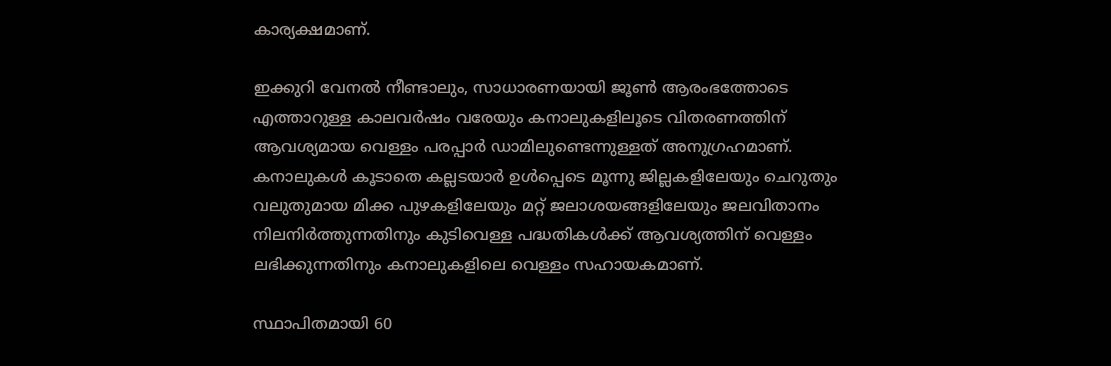കാര്യക്ഷമാണ്.

ഇക്കുറി വേനൽ നീണ്ടാലും, സാധാരണയായി ജൂൺ ആരംഭത്തോടെ എത്താറുള്ള കാലവർഷം വരേയും കനാലുകളിലൂടെ വിതരണത്തിന് ആവശ്യമായ വെള്ളം പരപ്പാർ ഡാമിലുണ്ടെന്നുള്ളത് അനുഗ്രഹമാണ്. കനാലുകൾ കൂടാതെ കല്ലടയാർ ഉൾപ്പെടെ മൂന്നു ജില്ലകളിലേയും ചെറുതും വലുതുമായ മിക്ക പുഴകളിലേയും മറ്റ് ജലാശയങ്ങളിലേയും ജലവിതാനം നിലനിർത്തുന്നതിനും കുടിവെള്ള പദ്ധതികൾക്ക് ആവശ്യത്തിന് വെള്ളം ലഭിക്കുന്നതിനും കനാലുകളിലെ വെള്ളം സഹായകമാണ്.

സ്ഥാപിതമായി 60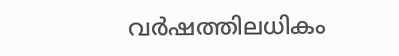വർഷത്തിലധികം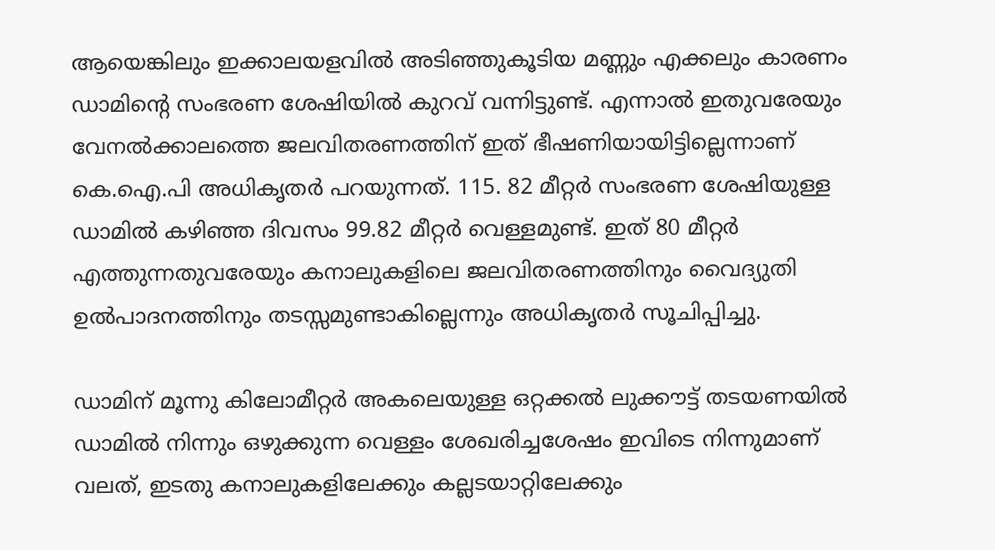ആയെങ്കിലും ഇക്കാലയളവിൽ അടിഞ്ഞുകൂടിയ മണ്ണും എക്കലും കാരണം ഡാമിന്‍റെ സംഭരണ ശേഷിയിൽ കുറവ് വന്നിട്ടുണ്ട്. എന്നാൽ ഇതുവരേയും വേനൽക്കാലത്തെ ജലവിതരണത്തിന് ഇത് ഭീഷണിയായിട്ടില്ലെന്നാണ് കെ.ഐ.പി അധികൃതർ പറയുന്നത്. 115. 82 മീറ്റർ സംഭരണ ശേഷിയുള്ള ഡാമിൽ കഴിഞ്ഞ ദിവസം 99.82 മീറ്റർ വെള്ളമുണ്ട്. ഇത് 80 മീറ്റർ എത്തുന്നതുവരേയും കനാലുകളിലെ ജലവിതരണത്തിനും വൈദ്യുതി ഉൽപാദനത്തിനും തടസ്സമുണ്ടാകില്ലെന്നും അധികൃതർ സൂചിപ്പിച്ചു.

ഡാമിന് മൂന്നു കിലോമീറ്റർ അകലെയുള്ള ഒറ്റക്കൽ ലുക്കൗട്ട് തടയണയിൽ ഡാമിൽ നിന്നും ഒഴുക്കുന്ന വെള്ളം ശേഖരിച്ചശേഷം ഇവിടെ നിന്നുമാണ് വലത്, ഇടതു കനാലുകളിലേക്കും കല്ലടയാറ്റിലേക്കും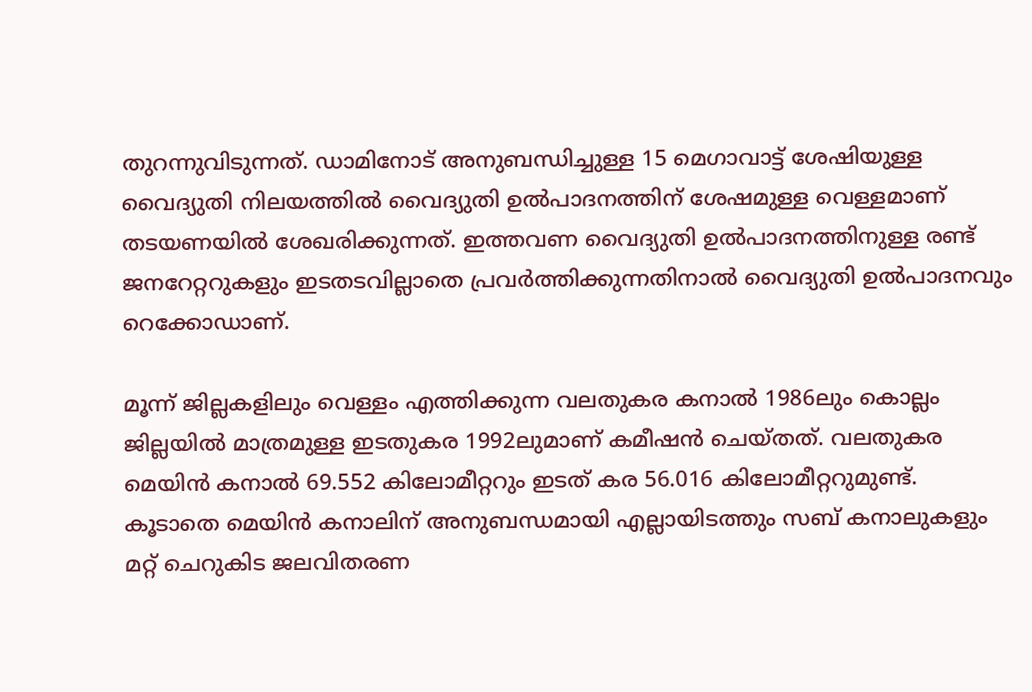തുറന്നുവിടുന്നത്. ഡാമിനോട് അനുബന്ധിച്ചുള്ള 15 മെഗാവാട്ട് ശേഷിയുള്ള വൈദ്യുതി നിലയത്തിൽ വൈദ്യുതി ഉൽപാദനത്തിന് ശേഷമുള്ള വെള്ളമാണ് തടയണയിൽ ശേഖരിക്കുന്നത്. ഇത്തവണ വൈദ്യുതി ഉൽപാദനത്തിനുള്ള രണ്ട് ജനറേറ്ററുകളും ഇടതടവില്ലാതെ പ്രവർത്തിക്കുന്നതിനാൽ വൈദ്യുതി ഉൽപാദനവും റെക്കോഡാണ്.

മൂന്ന് ജില്ലകളിലും വെള്ളം എത്തിക്കുന്ന വലതുകര കനാൽ 1986ലും കൊല്ലം ജില്ലയിൽ മാത്രമുള്ള ഇടതുകര 1992ലുമാണ് കമീഷൻ ചെയ്തത്. വലതുകര മെയിൻ കനാൽ 69.552 കിലോമീറ്ററും ഇടത് കര 56.016 കിലോമീറ്ററുമുണ്ട്. കൂടാതെ മെയിൻ കനാലിന് അനുബന്ധമായി എല്ലായിടത്തും സബ് കനാലുകളും മറ്റ് ചെറുകിട ജലവിതരണ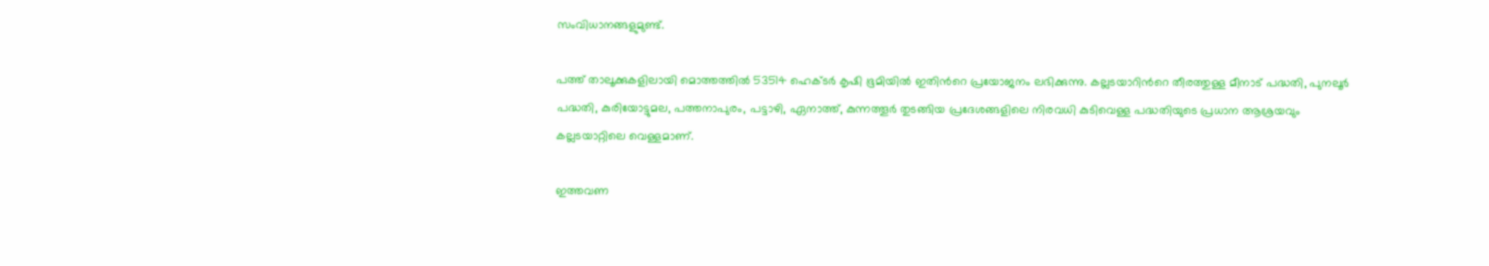സംവിധാനങ്ങളുമുണ്ട്.

പത്ത് താലൂക്കുകളിലായി മൊത്തത്തിൽ 53514 ഹെക്ടർ കൃഷി ഭൂമിയിൽ ഇതിന്‍റെ പ്രയോജനം ലഭിക്കുന്നു. കല്ലടയാറിന്‍റെ തീരത്തുള്ള മീനാട് പദ്ധതി, പുനലൂർ പദ്ധതി, കുരിയോട്ടുമല, പത്തനാപുരം, പട്ടാഴി, ഏനാത്ത്, കുന്നത്തൂർ തുടങ്ങിയ പ്രദേശങ്ങളിലെ നിരവധി കുടിവെള്ള പദ്ധതിയുടെ പ്രധാന ആശ്രയവും കല്ലടയാറ്റിലെ വെള്ളമാണ്.

ഇത്തവണ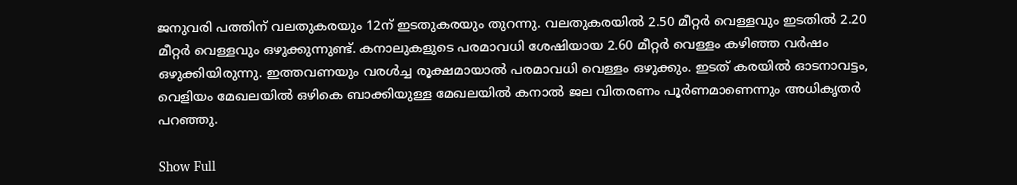ജനുവരി പത്തിന് വലതുകരയും 12ന് ഇടതുകരയും തുറന്നു. വലതുകരയിൽ 2.50 മീറ്റർ വെള്ളവും ഇടതിൽ 2.20 മീറ്റർ വെള്ളവും ഒഴുക്കുന്നുണ്ട്. കനാലുകളുടെ പരമാവധി ശേഷിയായ 2.60 മീറ്റർ വെള്ളം കഴിഞ്ഞ വർഷം ഒഴുക്കിയിരുന്നു. ഇത്തവണയും വരൾച്ച രൂക്ഷമായാൽ പരമാവധി വെള്ളം ഒഴുക്കും. ഇടത് കരയിൽ ഓടനാവട്ടം, വെളിയം മേഖലയിൽ ഒഴികെ ബാക്കിയുള്ള മേഖലയിൽ കനാൽ ജല വിതരണം പൂർണമാണെന്നും അധികൃതർ പറഞ്ഞു.

Show Full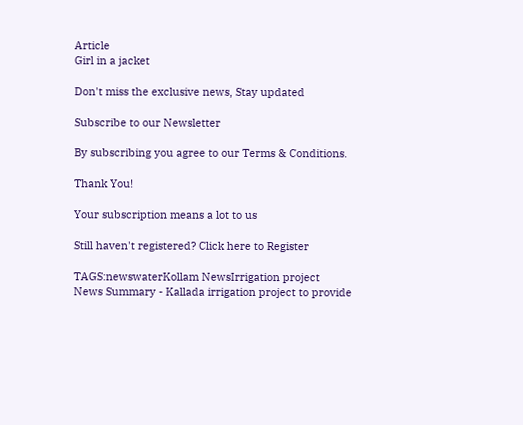Article
Girl in a jacket

Don't miss the exclusive news, Stay updated

Subscribe to our Newsletter

By subscribing you agree to our Terms & Conditions.

Thank You!

Your subscription means a lot to us

Still haven't registered? Click here to Register

TAGS:newswaterKollam NewsIrrigation project
News Summary - Kallada irrigation project to provide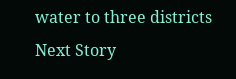water to three districts
Next Story